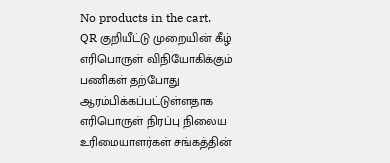No products in the cart.
QR குறியீட்டு முறையின் கீழ் எரிபொருள் விநியோகிக்கும் பணிகள் தற்போது ஆரம்பிக்கப்பட்டுள்ளதாக எரிபொருள் நிரப்பு நிலைய உரிமையாளர்கள் சங்கத்தின்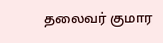தலைவர் குமார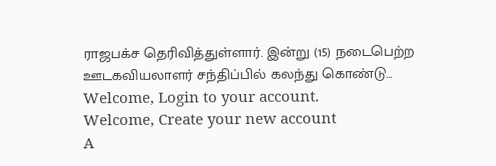ராஜபக்ச தெரிவித்துள்ளார். இன்று (15) நடைபெற்ற ஊடகவியலாளர் சந்திப்பில் கலந்து கொண்டு…
Welcome, Login to your account.
Welcome, Create your new account
A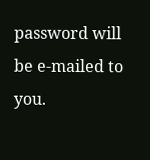password will be e-mailed to you.